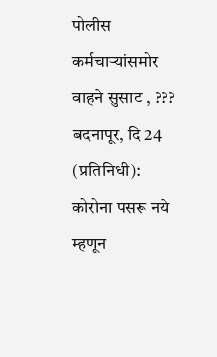पोलीस कर्मचाऱ्यांसमोर वाहने सुसाट , ???
बदनापूर, दि 24 (प्रतिनिधी): कोरोना पसरू नये म्हणून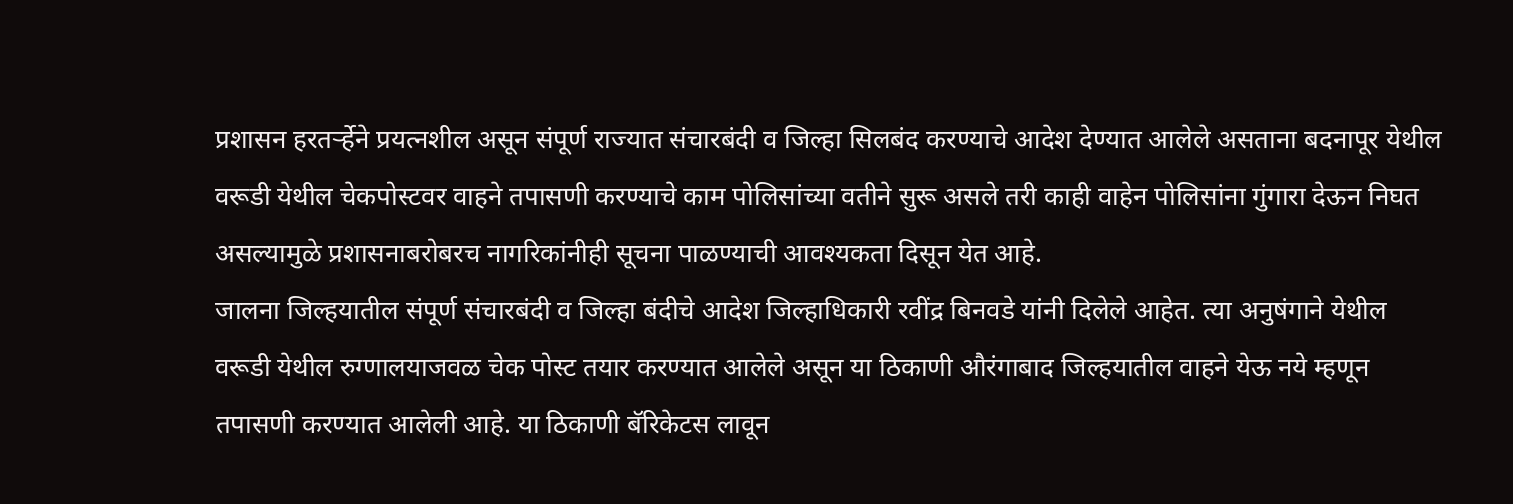प्रशासन हरतर्ऱ्हेने प्रयत्नशील असून संपूर्ण राज्यात संचारबंदी व जिल्हा सिलबंद करण्याचे आदेश देण्यात आलेले असताना बदनापूर येथील वरूडी येथील चेकपोस्टवर वाहने तपासणी करण्याचे काम पोलिसांच्या वतीने सुरू असले तरी काही वाहेन पोलिसांना गुंगारा देऊन निघत असल्यामुळे प्रशासनाबरोबरच नागरिकांनीही सूचना पाळण्याची आवश्यकता दिसून येत आहे.
जालना जिल्हयातील संपूर्ण संचारबंदी व जिल्हा बंदीचे आदेश जिल्हाधिकारी रवींद्र बिनवडे यांनी दिलेले आहेत. त्या अनुषंगाने येथील वरूडी येथील रुग्णालयाजवळ चेक पोस्ट तयार करण्यात आलेले असून या ठिकाणी औरंगाबाद जिल्हयातील वाहने येऊ नये म्हणून तपासणी करण्यात आलेली आहे. या ठिकाणी बॅरिकेटस लावून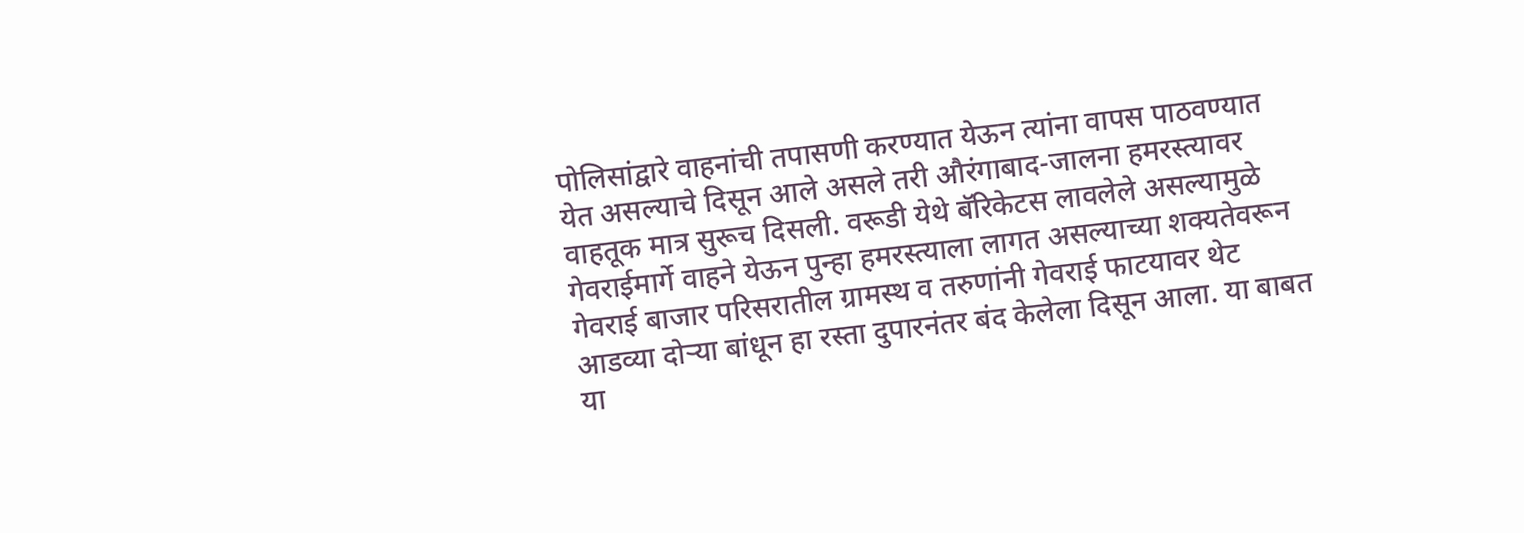पोलिसांद्वारे वाहनांची तपासणी करण्यात येऊन त्यांना वापस पाठवण्यात येत असल्याचे दिसून आले असले तरी औरंगाबाद-जालना हमरस्त्यावर वाहतूक मात्र सुरूच दिसली. वरूडी येथे बॅरिकेटस लावलेले असल्यामुळे गेवराईमार्गे वाहने येऊन पुन्हा हमरस्त्याला लागत असल्याच्या शक्यतेवरून गेवराई बाजार परिसरातील ग्रामस्थ व तरुणांनी गेवराई फाटयावर थेट आडव्या दोऱ्या बांधून हा रस्ता दुपारनंतर बंद केलेला दिसून आला. या बाबत या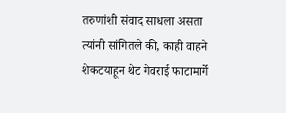तरुणांशी संवाद साधला असता त्यांनी सांगितले की, काही वाहने शेकटयाहून थेट गेवराई फाटामार्गे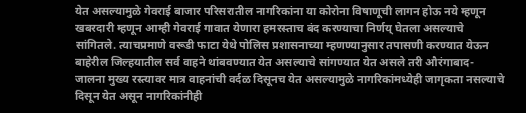येत असल्यामुळे गेवराई बाजार परिसरातील नागरिकांना या कोरोना विषाणूची लागन होऊ नये म्हणून खबरदारी म्हणून आम्ही गेवराई गावात येणारा हमरस्ताच बंद करण्याचा निर्णय् घेतला असल्याचे सांगितले. त्याचप्रमाणे वरूडी फाटा येथे पोलिस प्रशासनाच्या म्हणण्यानुसार तपासणी करण्यात येऊन बाहेरील जिल्हयातील सर्व वाहने थांबवण्यात येत असल्याचे सांगण्यात येत असले तरी औरंगाबाद- जालना मुख्य रस्त्यावर मात्र वाहनांची वर्दळ दिसूनच येत असल्यामुळे नागरिकांमध्येही जागृकता नसल्याचे दिसून येत असून नागरिकांनीही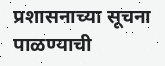प्रशासनाच्या सूचना पाळण्याची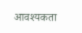आवश्यकता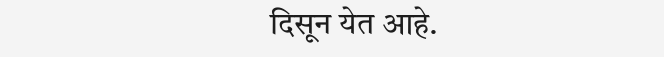दिसून येत आहे.